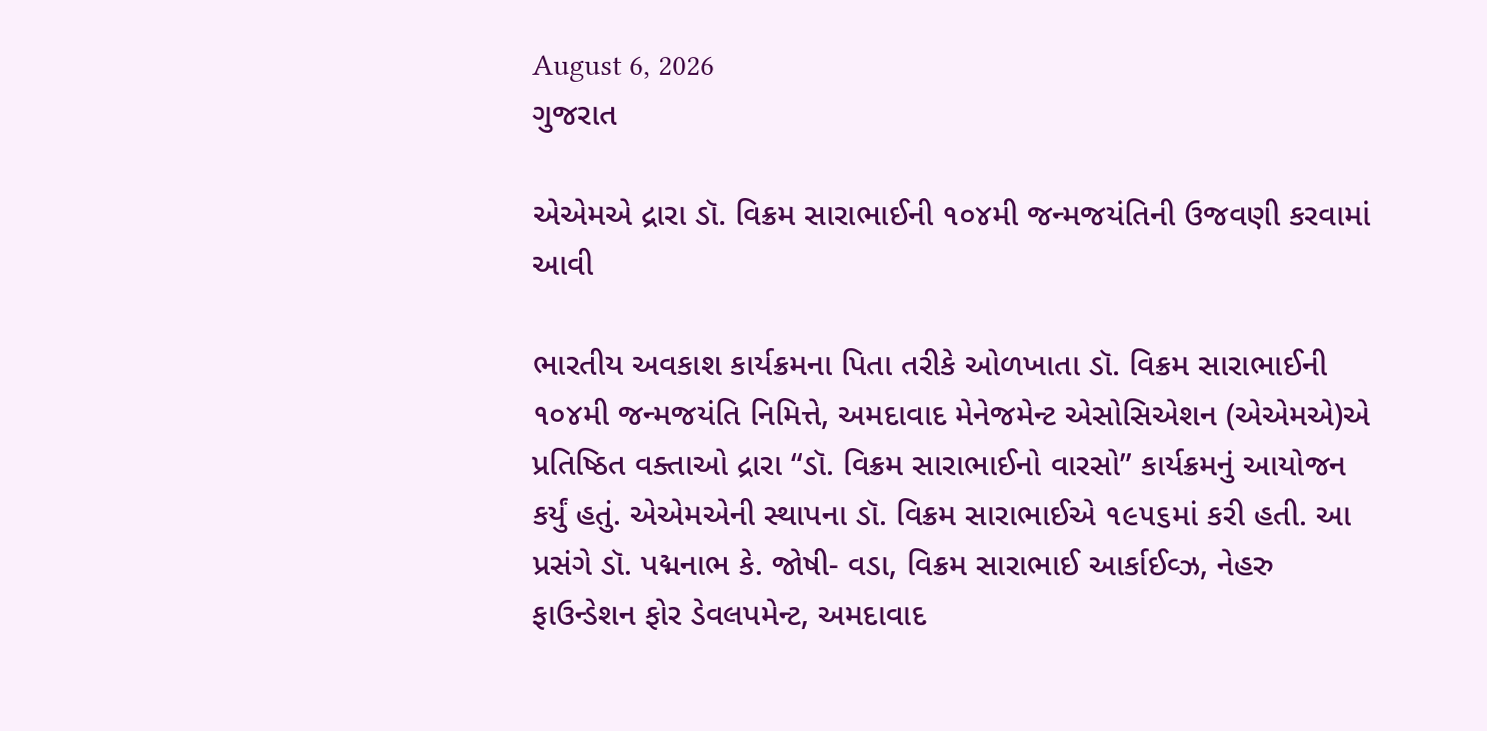August 6, 2026
ગુજરાત

એએમએ દ્રારા ડૉ. વિક્રમ સારાભાઈની ૧૦૪મી જન્મજયંતિની ઉજવણી કરવામાં આવી

ભારતીય અવકાશ કાર્યક્રમના પિતા તરીકે ઓળખાતા ડૉ. વિક્રમ સારાભાઈની ૧૦૪મી જન્મજયંતિ નિમિત્તે, અમદાવાદ મેનેજમેન્ટ એસોસિએશન (એએમએ)એ પ્રતિષ્ઠિત વક્તાઓ દ્રારા “ડૉ. વિક્રમ સારાભાઈનો વારસો” કાર્યક્રમનું આયોજન કર્યું હતું. એએમએની સ્થાપના ડૉ. વિક્રમ સારાભાઈએ ૧૯૫૬માં કરી હતી. આ પ્રસંગે ડૉ. પદ્મનાભ કે. જોષી- વડા, વિક્રમ સારાભાઈ આર્કાઈવ્ઝ, નેહરુ ફાઉન્ડેશન ફોર ડેવલપમેન્ટ, અમદાવાદ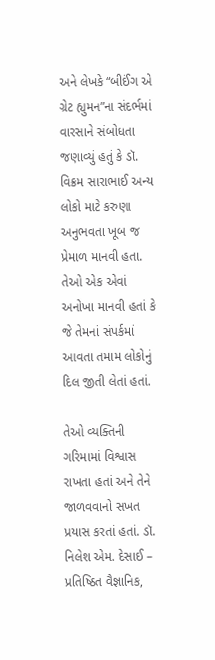અને લેખકે “બીઈંગ એ ગ્રેટ હ્યુમન”ના સંદર્ભમાં વારસાને સંબોધતા જણાવ્યું હતું કે ડૉ. વિક્રમ સારાભાઈ અન્ય લોકો માટે કરુણા અનુભવતા ખૂબ જ પ્રેમાળ માનવી હતા. તેઓ એક એવાં અનોખા માનવી હતાં કે જે તેમનાં સંપર્કમાં આવતા તમામ લોકોનું દિલ જીતી લેતાં હતાં.

તેઓ વ્યક્તિની ગરિમામાં વિશ્વાસ રાખતા હતાં અને તેને જાળવવાનો સખત પ્રયાસ કરતાં હતાં. ડૉ. નિલેશ એમ. દેસાઈ – પ્રતિષ્ઠિત વૈજ્ઞાનિક,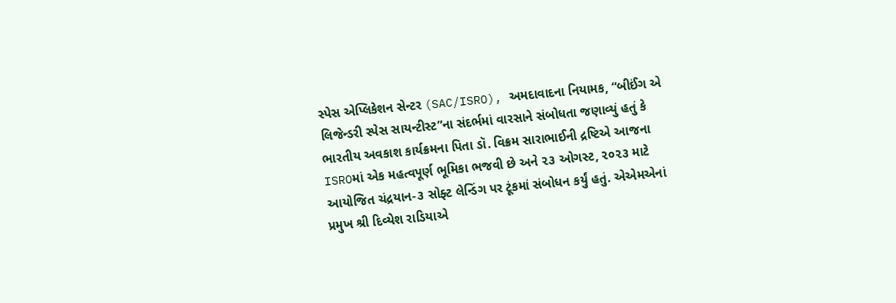સ્પેસ એપ્લિકેશન સેન્ટર (SAC/ISRO), અમદાવાદના નિયામક, “બીઈંગ એ લિજેન્ડરી સ્પેસ સાયન્ટીસ્ટ”ના સંદર્ભમાં વારસાને સંબોધતા જણાવ્યું હતું કે ભારતીય અવકાશ કાર્યક્રમના પિતા ડૉ. વિક્રમ સારાભાઈની દ્રષ્ટિએ આજના ISROમાં એક મહત્વપૂર્ણ ભૂમિકા ભજવી છે અને ૨૩ ઓગસ્ટ, ૨૦૨૩ માટે આયોજિત ચંદ્રયાન-૩ સોફ્ટ લેન્ડિંગ પર ટૂંકમાં સંબોધન કર્યું હતું. એએમએનાં પ્રમુખ શ્રી દિવ્યેશ રાડિયાએ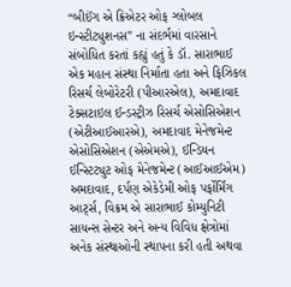“બીઈંગ એ ક્રિએટર ઓફ ગ્લોબલ ઇન્સ્ટીટ્યુશનસ” ના સંદર્ભમાં વારસાને સંબોધિત કરતાં કહ્યું હતું કે ડૉ. સારાભાઈ એક મહાન સંસ્થા નિર્માતા હતા અને ફિઝિકલ રિસર્ચ લેબોરેટરી (પીઆરએલ), અમદાવાદ ટેક્સટાઇલ ઈન્ડસ્ટ્રીઝ રિસર્ચ એસોસિએશન (એટીઆઈઆરએ), અમદાવાદ મેનેજમેન્ટ એસોસિએશન (એએમએ), ઈન્ડિયન ઈન્સ્ટિટ્યુટ ઓફ મેનેજમેન્ટ (આઈઆઈએમ) અમદાવાદ, દર્પણ એકેડેમી ઓફ પર્ફોર્મિંગ આર્ટ્સ, વિક્રમ એ સારાભાઈ કોમ્યુનિટી સાયન્સ સેન્ટર અને અન્ય વિવિધ ક્ષેત્રોમાં અનેક સંસ્થાઓની સ્થાપના કરી હતી અથવા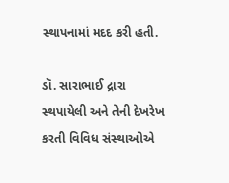સ્થાપનામાં મદદ કરી હતી.

ડૉ. સારાભાઈ દ્રારા સ્થપાયેલી અને તેની દેખરેખ કરતી વિવિધ સંસ્થાઓએ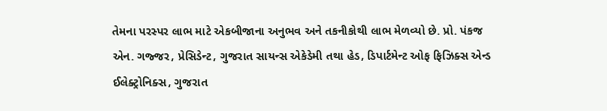તેમના પરસ્પર લાભ માટે એકબીજાના અનુભવ અને તકનીકોથી લાભ મેળવ્યો છે. પ્રો. પંકજ એન. ગજ્જર, પ્રેસિડેન્ટ, ગુજરાત સાયન્સ એકેડેમી તથા હેડ, ડિપાર્ટમેન્ટ ઓફ ફિઝિક્સ એન્ડ ઈલેક્ટ્રોનિક્સ, ગુજરાત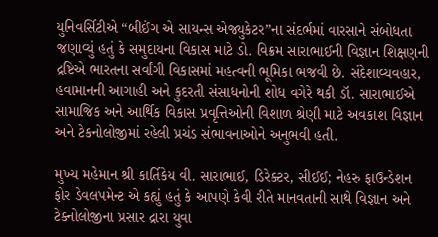યુનિવર્સિટીએ “બીઈંગ એ સાયન્સ એજ્યુકેટર”ના સંદર્ભમાં વારસાને સંબોધતા જણાવ્યું હતું કે સમુદાયના વિકાસ માટે ડો. વિક્રમ સારાભાઈની વિજ્ઞાન શિક્ષણની દ્રષ્ટિએ ભારતના સર્વાંગી વિકાસમાં મહત્વની ભૂમિકા ભજવી છે. સંદેશાવ્યવહાર, હવામાનની આગાહી અને કુદરતી સંસાધનોની શોધ વગેરે થકી ડૉ. સારાભાઈએ સામાજિક અને આર્થિક વિકાસ પ્રવૃત્તિઓની વિશાળ શ્રેણી માટે અવકાશ વિજ્ઞાન અને ટેકનોલોજીમાં રહેલી પ્રચંડ સંભાવનાઓને અનુભવી હતી.

મુખ્ય મહેમાન શ્રી કાર્તિકેય વી. સારાભાઈ, ડિરેક્ટર, સીઈઈ; નેહરુ ફાઉન્ડેશન ફોર ડેવલપમેન્ટ એ કહ્યું હતું કે આપણે કેવી રીતે માનવતાની સાથે વિજ્ઞાન અને ટેક્નોલોજીના પ્રસાર દ્રારા યુવા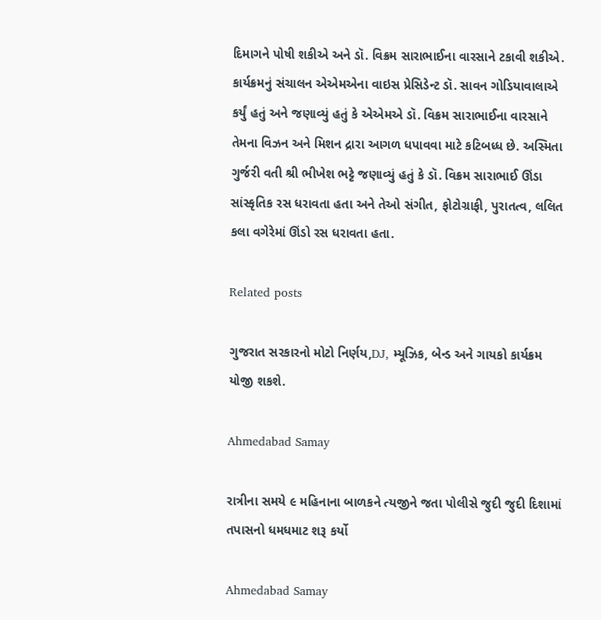દિમાગને પોષી શકીએ અને ડૉ. વિક્રમ સારાભાઈના વારસાને ટકાવી શકીએ. કાર્યક્રમનું સંચાલન એએમએના વાઇસ પ્રેસિડેન્ટ ડૉ. સાવન ગોડિયાવાલાએ કર્યું હતું અને જણાવ્યું હતું કે એએમએ ડૉ. વિક્રમ સારાભાઈના વારસાને તેમના વિઝન અને મિશન દ્રારા આગળ ધપાવવા માટે કટિબધ્ધ છે. અસ્મિતા ગુર્જરી વતી શ્રી ભીખેશ ભટ્ટે જણાવ્યું હતું કે ડૉ. વિક્રમ સારાભાઈ ઊંડા સાંસ્કૃતિક રસ ધરાવતા હતા અને તેઓ સંગીત, ફોટોગ્રાફી, પુરાતત્વ, લલિત કલા વગેરેમાં ઊંડો રસ ધરાવતા હતા.

Related posts

ગુજરાત સરકારનો મોટો નિર્ણય,DJ, મ્યૂઝિક, બેન્ડ અને ગાયકો કાર્યક્રમ યોજી શકશે.

Ahmedabad Samay

રાત્રીના સમયે ૯ મહિનાના બાળકને ત્યજીને જતા પોલીસે જુદી જુદી દિશામાં તપાસનો ધમધમાટ શરૂ કર્યો

Ahmedabad Samay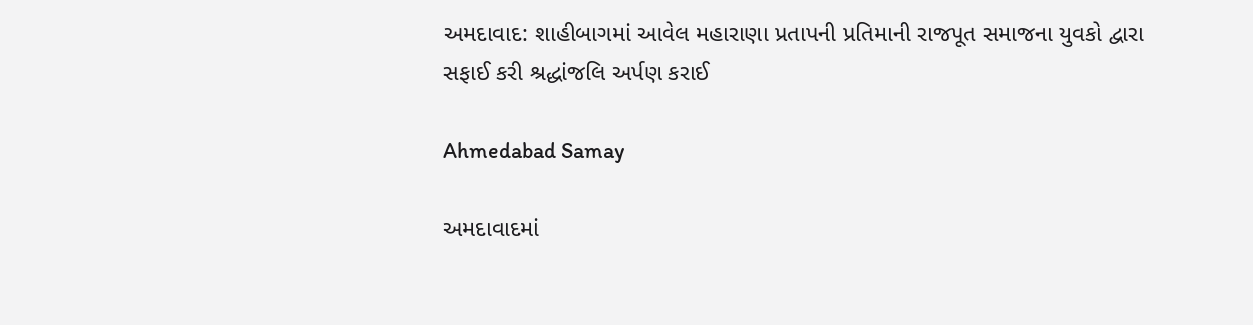અમદાવાદ: શાહીબાગમાં આવેલ મહારાણા પ્રતાપની પ્રતિમાની રાજપૂત સમાજના યુવકો દ્વારા સફાઈ કરી શ્રદ્ધાંજલિ અર્પણ કરાઈ

Ahmedabad Samay

અમદાવાદમાં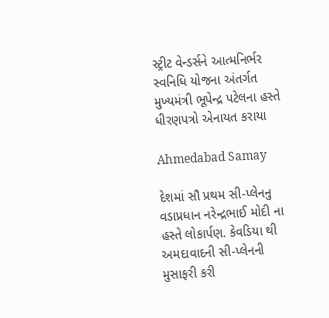સ્ટ્રીટ વેન્ડર્સને આત્મનિર્ભર સ્વનિધિ યોજના અંતર્ગત મુખ્યમંત્રી ભૂપેન્દ્ર પટેલના હસ્તે ધીરણપત્રો એનાયત કરાયા

Ahmedabad Samay

દેશમાં સૌ પ્રથમ સી-પ્લેનનુ વડાપ્રધાન નરેન્દ્રભાઈ મોદી ના હસ્તે લોકાર્પણ. કેવડિયા થી અમદાવાદની સી-પ્લેનની મુસાફરી કરી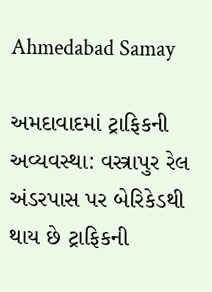Ahmedabad Samay

અમદાવાદમાં ટ્રાફિકની અવ્યવસ્થા: વસ્ત્રાપુર રેલ અંડરપાસ પર બેરિકેડથી થાય છે ટ્રાફિકની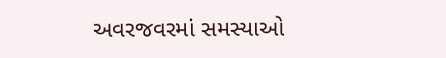અવરજવરમાં સમસ્યાઓ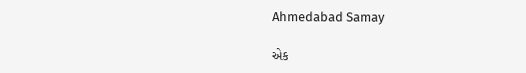Ahmedabad Samay

એક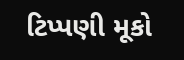ટિપ્પણી મૂકો